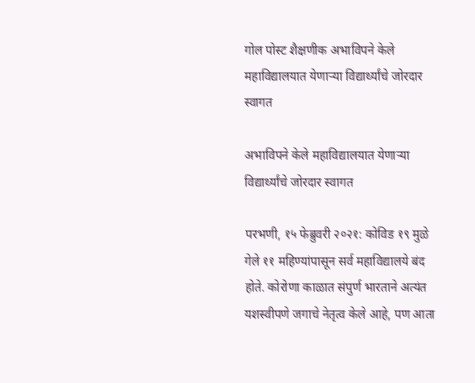गोल पोस्ट शैक्षणीक अभाविपने केले महाविद्यालयात येणाऱ्या विद्यार्थ्यांचे जोरदार स्वागत

अभाविपने केले महाविद्यालयात येणाऱ्या विद्यार्थ्यांचे जोरदार स्वागत

परभणी, १५ फेब्रुवरी २०२१: कोविड १९ मुळे गेले ११ महिण्यांपासून सर्व महाविद्यालये बंद होते. कोरोणा काळात संपुर्ण भारताने अत्यंत यशस्वीपणे जगाचे नेतृत्व केले आहे, पण आता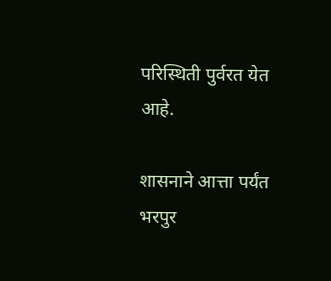परिस्थिती पुर्वरत येत आहे.

शासनाने आत्ता पर्यंत भरपुर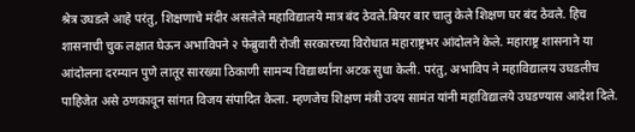श्रेत्र उघडले आहे परंतु, शिक्षणाचे मंदीर असलेले महाविद्यालये मात्र बंद ठेवले.बियर बार चालु केले शिक्षण घर बंद ठेवले. हिच शासनाची चुक लक्षात घेऊन अभाविपने २ फेब्रुवारी रोजी सरकारच्या विरोधात महाराष्ट्रभर आंदोलने केले. महाराष्ट्र शासनाने या आंदोलना दरम्यान पुणे लातूर सारख्या ठिकाणी सामन्य विद्यार्थ्यांना अटक सुधा केली. परंतु, अभाविप ने महाविद्यालय उघडलीच पाहिजेत असे ठणकावून सांगत विजय संपादित केला. म्हणजेच शिक्षण मंत्री उदय सामंत यांनी महाविद्यालये उघडण्यास आदेश दिले.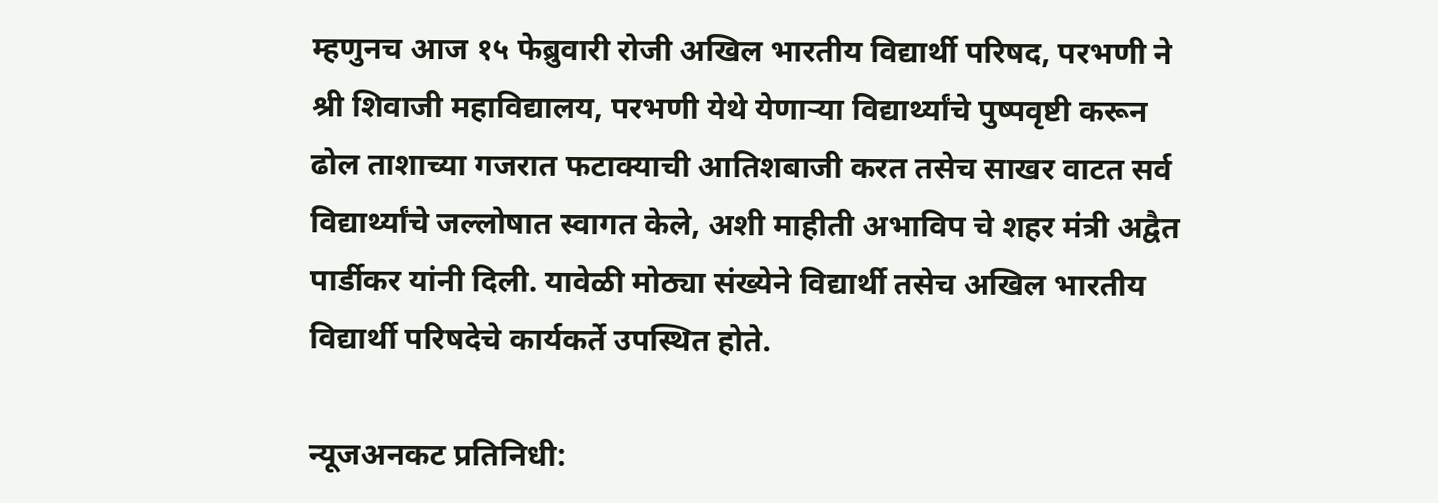म्हणुनच आज १५ फेब्रुवारी रोजी अखिल भारतीय विद्यार्थी परिषद, परभणी ने श्री शिवाजी महाविद्यालय, परभणी येथे येणाऱ्या विद्यार्थ्यांचे पुष्पवृष्टी करून ढोल ताशाच्या गजरात फटाक्याची आतिशबाजी करत तसेच साखर वाटत सर्व विद्यार्थ्यांचे जल्लोषात स्वागत केले, अशी माहीती अभाविप चे शहर मंत्री अद्वैत पार्डीकर यांनी दिली. यावेळी मोठ्या संख्येने विद्यार्थी तसेच अखिल भारतीय विद्यार्थी परिषदेचे कार्यकर्ते उपस्थित होते.

न्यूजअनकट प्रतिनिधी: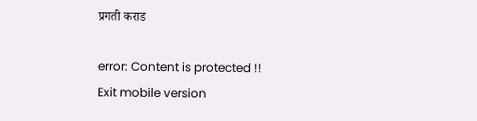प्रगती कराड

error: Content is protected !!
Exit mobile version